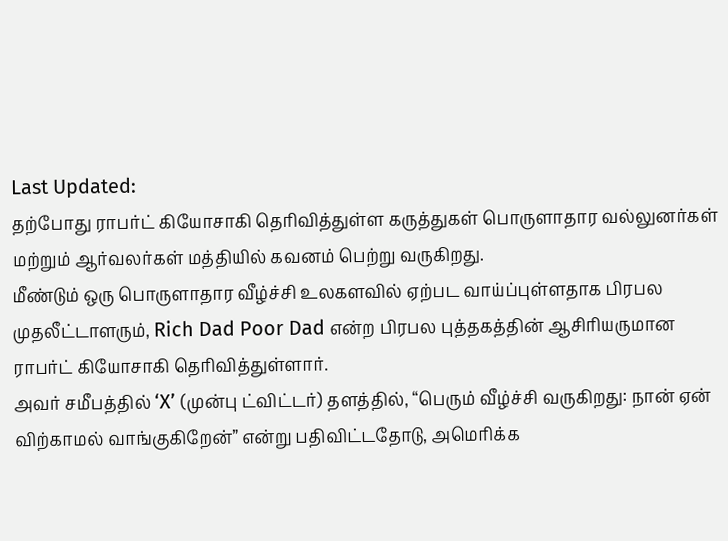Last Updated:
தற்போது ராபர்ட் கியோசாகி தெரிவித்துள்ள கருத்துகள் பொருளாதார வல்லுனர்கள் மற்றும் ஆர்வலர்கள் மத்தியில் கவனம் பெற்று வருகிறது.
மீண்டும் ஒரு பொருளாதார வீழ்ச்சி உலகளவில் ஏற்பட வாய்ப்புள்ளதாக பிரபல முதலீட்டாளரும், Rich Dad Poor Dad என்ற பிரபல புத்தகத்தின் ஆசிரியருமான ராபர்ட் கியோசாகி தெரிவித்துள்ளார்.
அவர் சமீபத்தில் ‘X’ (முன்பு ட்விட்டர்) தளத்தில், “பெரும் வீழ்ச்சி வருகிறது: நான் ஏன் விற்காமல் வாங்குகிறேன்” என்று பதிவிட்டதோடு, அமெரிக்க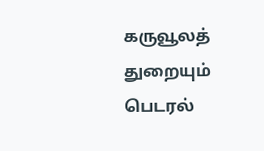கருவூலத் துறையும் பெடரல்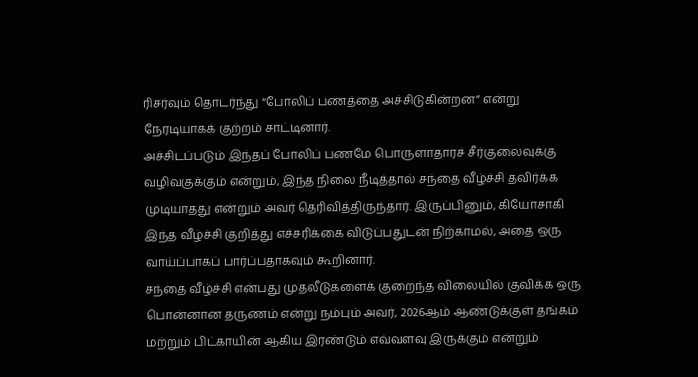ரிசர்வும் தொடர்ந்து “போலிப் பணத்தை அச்சிடுகின்றன” என்று நேரடியாகக் குற்றம் சாட்டினார்.
அச்சிடப்படும் இந்தப் போலிப் பணமே பொருளாதாரச் சீர்குலைவுக்கு வழிவகுக்கும் என்றும், இந்த நிலை நீடித்தால் சந்தை வீழ்ச்சி தவிர்க்க முடியாதது என்றும் அவர் தெரிவித்திருந்தார். இருப்பினும், கியோசாகி இந்த வீழ்ச்சி குறித்து எச்சரிக்கை விடுப்பதுடன் நிற்காமல், அதை ஒரு வாய்ப்பாகப் பார்ப்பதாகவும் கூறினார்.
சந்தை வீழ்ச்சி என்பது முதலீடுகளைக் குறைந்த விலையில் குவிக்க ஒரு பொன்னான தருணம் என்று நம்பும் அவர், 2026ஆம் ஆண்டுக்குள் தங்கம் மற்றும் பிட்காயின் ஆகிய இரண்டும் எவ்வளவு இருக்கும் என்றும்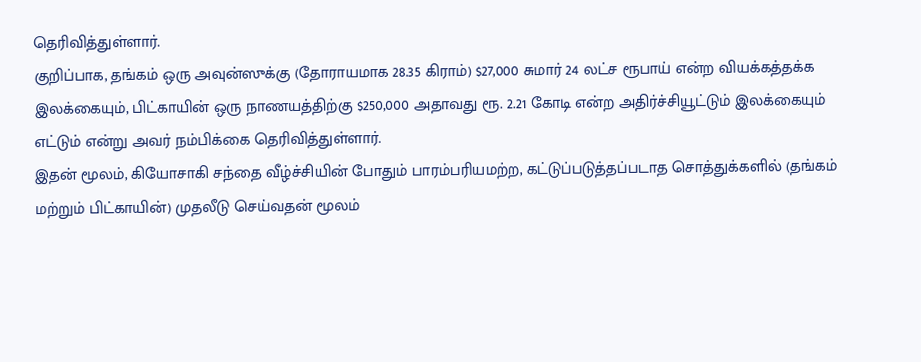தெரிவித்துள்ளார்.
குறிப்பாக, தங்கம் ஒரு அவுன்ஸுக்கு (தோராயமாக 28.35 கிராம்) $27,000 சுமார் 24 லட்ச ரூபாய் என்ற வியக்கத்தக்க இலக்கையும், பிட்காயின் ஒரு நாணயத்திற்கு $250,000 அதாவது ரூ. 2.21 கோடி என்ற அதிர்ச்சியூட்டும் இலக்கையும் எட்டும் என்று அவர் நம்பிக்கை தெரிவித்துள்ளார்.
இதன் மூலம், கியோசாகி சந்தை வீழ்ச்சியின் போதும் பாரம்பரியமற்ற, கட்டுப்படுத்தப்படாத சொத்துக்களில் (தங்கம் மற்றும் பிட்காயின்) முதலீடு செய்வதன் மூலம்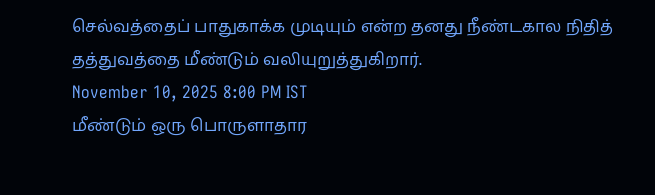செல்வத்தைப் பாதுகாக்க முடியும் என்ற தனது நீண்டகால நிதித் தத்துவத்தை மீண்டும் வலியுறுத்துகிறார்.
November 10, 2025 8:00 PM IST
மீண்டும் ஒரு பொருளாதார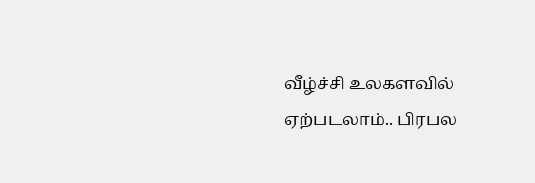வீழ்ச்சி உலகளவில் ஏற்படலாம்.. பிரபல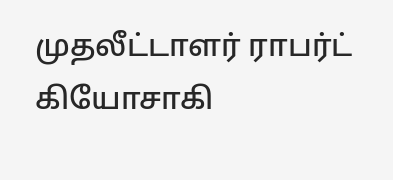முதலீட்டாளர் ராபர்ட் கியோசாகி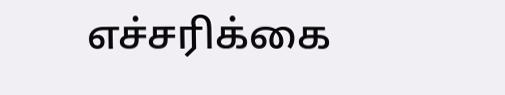எச்சரிக்கை